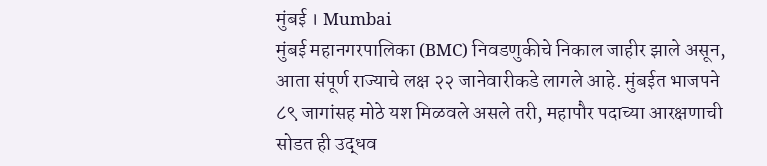मुंबई । Mumbai
मुंबई महानगरपालिका (BMC) निवडणुकीचे निकाल जाहीर झाले असून, आता संपूर्ण राज्याचे लक्ष २२ जानेवारीकडे लागले आहे. मुंबईत भाजपने ८९ जागांसह मोठे यश मिळवले असले तरी, महापौर पदाच्या आरक्षणाची सोडत ही उद्धव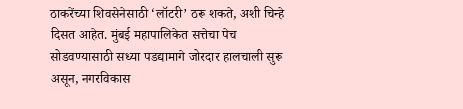ठाकरेंच्या शिवसेनेसाठी ‘लॉटरी’ ठरू शकते, अशी चिन्हे दिसत आहेत. मुंबई महापालिकेत सत्तेचा पेच सोडवण्यासाठी सध्या पडद्यामागे जोरदार हालचाली सुरू असून, नगरविकास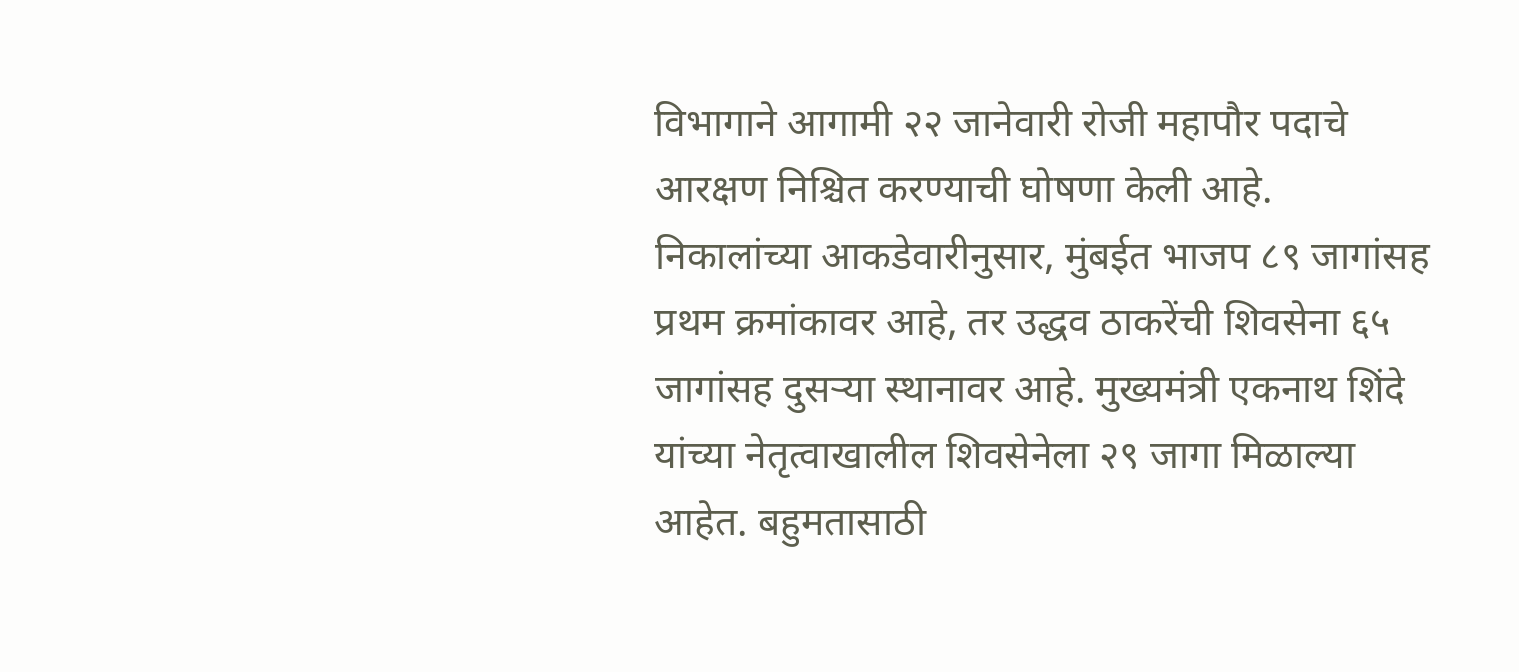विभागाने आगामी २२ जानेवारी रोजी महापौर पदाचे आरक्षण निश्चित करण्याची घोषणा केली आहे.
निकालांच्या आकडेवारीनुसार, मुंबईत भाजप ८९ जागांसह प्रथम क्रमांकावर आहे, तर उद्धव ठाकरेंची शिवसेना ६५ जागांसह दुसऱ्या स्थानावर आहे. मुख्यमंत्री एकनाथ शिंदे यांच्या नेतृत्वाखालील शिवसेनेला २९ जागा मिळाल्या आहेत. बहुमतासाठी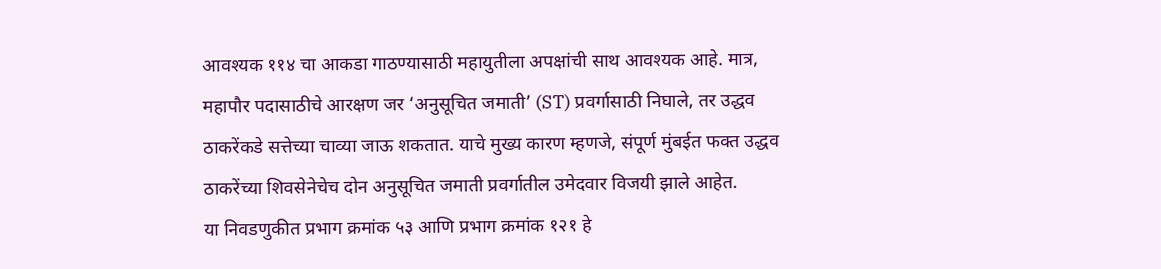आवश्यक ११४ चा आकडा गाठण्यासाठी महायुतीला अपक्षांची साथ आवश्यक आहे. मात्र, महापौर पदासाठीचे आरक्षण जर ‘अनुसूचित जमाती’ (ST) प्रवर्गासाठी निघाले, तर उद्धव ठाकरेंकडे सत्तेच्या चाव्या जाऊ शकतात. याचे मुख्य कारण म्हणजे, संपूर्ण मुंबईत फक्त उद्धव ठाकरेंच्या शिवसेनेचेच दोन अनुसूचित जमाती प्रवर्गातील उमेदवार विजयी झाले आहेत.
या निवडणुकीत प्रभाग क्रमांक ५३ आणि प्रभाग क्रमांक १२१ हे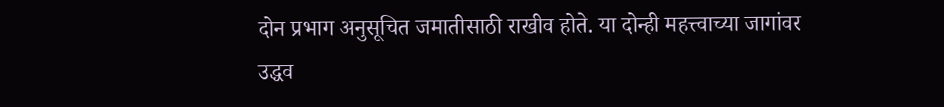दोन प्रभाग अनुसूचित जमातीसाठी राखीव होते. या दोन्ही महत्त्वाच्या जागांवर उद्धव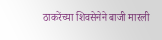ठाकरेंच्या शिवसेनेने बाजी मारली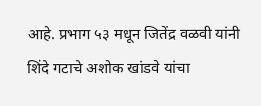आहे. प्रभाग ५३ मधून जितेंद्र वळवी यांनी शिंदे गटाचे अशोक खांडवे यांचा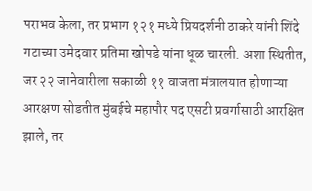पराभव केला, तर प्रभाग १२१ मध्ये प्रियदर्शनी ठाकरे यांनी शिंदे गटाच्या उमेदवार प्रतिमा खोपडे यांना धूळ चारली. अशा स्थितीत, जर २२ जानेवारीला सकाळी ११ वाजता मंत्रालयात होणाऱ्या आरक्षण सोडतीत मुंबईचे महापौर पद एसटी प्रवर्गासाठी आरक्षित झाले, तर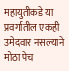महायुतीकडे या प्रवर्गातील एकही उमेदवार नसल्याने मोठा पेच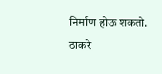निर्माण होऊ शकतो.
ठाकरे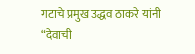गटाचे प्रमुख उद्धव ठाकरे यांनी “देवाची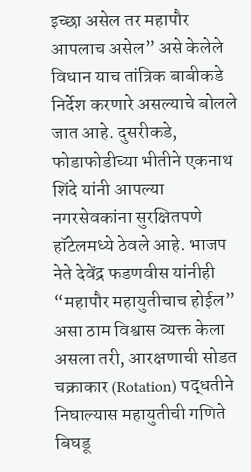इच्छा असेल तर महापौर आपलाच असेल” असे केलेले विधान याच तांत्रिक बाबीकडे निर्देश करणारे असल्याचे बोलले जात आहे. दुसरीकडे, फोडाफोडीच्या भीतीने एकनाथ शिंदे यांनी आपल्या नगरसेवकांना सुरक्षितपणे हॉटेलमध्ये ठेवले आहे. भाजप नेते देवेंद्र फडणवीस यांनीही “महापौर महायुतीचाच होईल” असा ठाम विश्वास व्यक्त केला असला तरी, आरक्षणाची सोडत चक्राकार (Rotation) पद्धतीने निघाल्यास महायुतीची गणिते बिघडू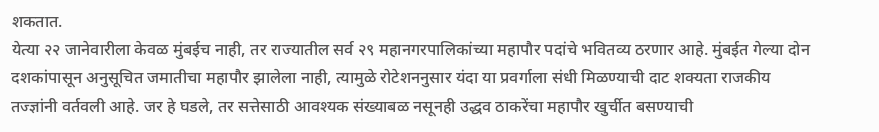शकतात.
येत्या २२ जानेवारीला केवळ मुंबईच नाही, तर राज्यातील सर्व २९ महानगरपालिकांच्या महापौर पदांचे भवितव्य ठरणार आहे. मुंबईत गेल्या दोन दशकांपासून अनुसूचित जमातीचा महापौर झालेला नाही, त्यामुळे रोटेशननुसार यंदा या प्रवर्गाला संधी मिळण्याची दाट शक्यता राजकीय तज्ज्ञांनी वर्तवली आहे. जर हे घडले, तर सत्तेसाठी आवश्यक संख्याबळ नसूनही उद्धव ठाकरेंचा महापौर खुर्चीत बसण्याची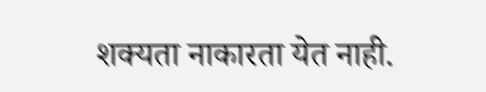शक्यता नाकारता येत नाही.